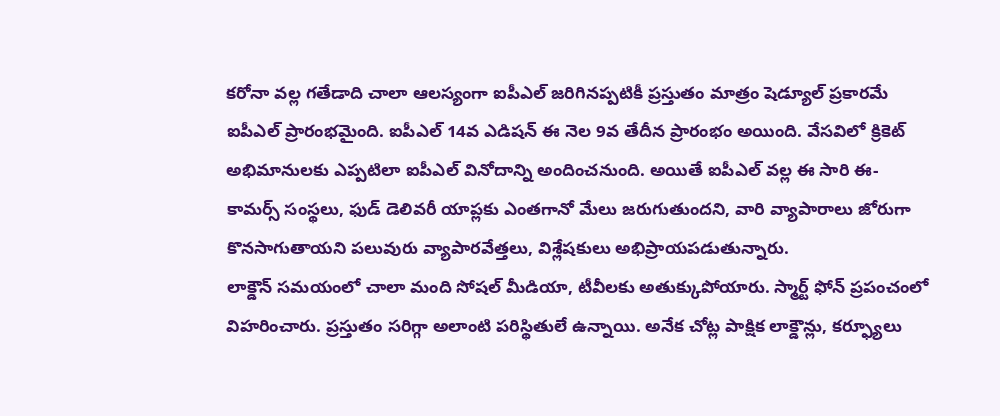కరోనా వల్ల గతేడాది చాలా ఆలస్యంగా ఐపీఎల్ జరిగినప్పటికీ ప్రస్తుతం మాత్రం షెడ్యూల్ ప్రకారమే ఐపీఎల్ ప్రారంభమైంది. ఐపీఎల్ 14వ ఎడిషన్ ఈ నెల 9వ తేదీన ప్రారంభం అయింది. వేసవిలో క్రికెట్ అభిమానులకు ఎప్పటిలా ఐపీఎల్ వినోదాన్ని అందించనుంది. అయితే ఐపీఎల్ వల్ల ఈ సారి ఈ-కామర్స్ సంస్థలు, ఫుడ్ డెలివరీ యాప్లకు ఎంతగానో మేలు జరుగుతుందని, వారి వ్యాపారాలు జోరుగా కొనసాగుతాయని పలువురు వ్యాపారవేత్తలు, విశ్లేషకులు అభిప్రాయపడుతున్నారు.
లాక్డౌన్ సమయంలో చాలా మంది సోషల్ మీడియా, టీవీలకు అతుక్కుపోయారు. స్మార్ట్ ఫోన్ ప్రపంచంలో విహరించారు. ప్రస్తుతం సరిగ్గా అలాంటి పరిస్థితులే ఉన్నాయి. అనేక చోట్ల పాక్షిక లాక్డౌన్లు, కర్ఫ్యూలు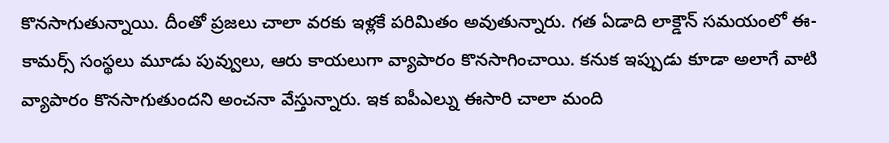కొనసాగుతున్నాయి. దీంతో ప్రజలు చాలా వరకు ఇళ్లకే పరిమితం అవుతున్నారు. గత ఏడాది లాక్డౌన్ సమయంలో ఈ-కామర్స్ సంస్థలు మూడు పువ్వులు, ఆరు కాయలుగా వ్యాపారం కొనసాగించాయి. కనుక ఇప్పుడు కూడా అలాగే వాటి వ్యాపారం కొనసాగుతుందని అంచనా వేస్తున్నారు. ఇక ఐపీఎల్ను ఈసారి చాలా మంది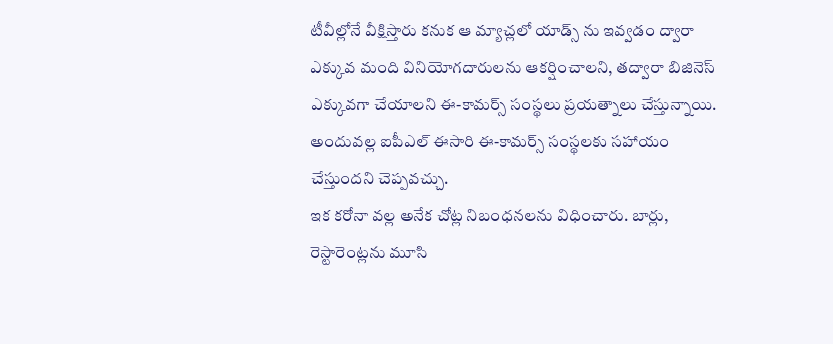టీవీల్లోనే వీక్షిస్తారు కనుక ఆ మ్యాచ్లలో యాడ్స్ ను ఇవ్వడం ద్వారా ఎక్కువ మంది వినియోగదారులను ఆకర్షించాలని, తద్వారా బిజినెస్ ఎక్కువగా చేయాలని ఈ-కామర్స్ సంస్థలు ప్రయత్నాలు చేస్తున్నాయి. అందువల్ల ఐపీఎల్ ఈసారి ఈ-కామర్స్ సంస్థలకు సహాయం చేస్తుందని చెప్పవచ్చు.
ఇక కరోనా వల్ల అనేక చోట్ల నిబంధనలను విధించారు. బార్లు, రెస్టారెంట్లను మూసి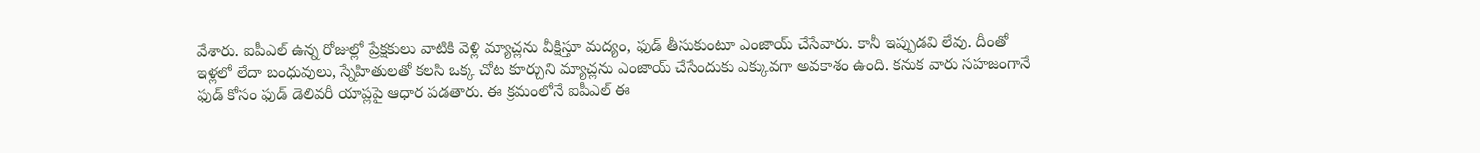వేశారు. ఐపీఎల్ ఉన్న రోజుల్లో ప్రేక్షకులు వాటికి వెళ్లి మ్యాచ్లను వీక్షిస్తూ మద్యం, ఫుడ్ తీసుకుంటూ ఎంజాయ్ చేసేవారు. కానీ ఇప్పుడవి లేవు. దీంతో ఇళ్లలో లేదా బంధువులు, స్నేహితులతో కలసి ఒక్క చోట కూర్చుని మ్యాచ్లను ఎంజాయ్ చేసేందుకు ఎక్కువగా అవకాశం ఉంది. కనుక వారు సహజంగానే ఫుడ్ కోసం ఫుడ్ డెలివరీ యాప్లపై ఆధార పడతారు. ఈ క్రమంలోనే ఐపీఎల్ ఈ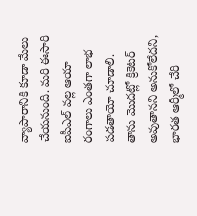వ్యాపారానికి కూడా మేలు చేయనుంది. మరి ఈసారి ఐపీఎల్ వల్ల ఆయా రంగాలు ఎంతగా లాభ పడతాయో చూడాలి.
తాను మొదట్లో క్రికెటర్ అవుతానని అనుకోలేదని, భారత ఆర్మీలో చేరి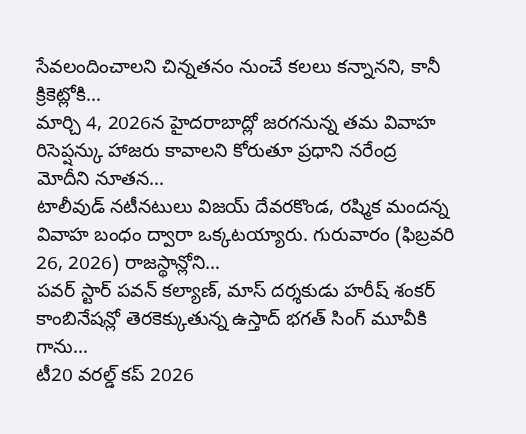సేవలందించాలని చిన్నతనం నుంచే కలలు కన్నానని, కానీ క్రికెట్లోకి…
మార్చి 4, 2026న హైదరాబాద్లో జరగనున్న తమ వివాహ రిసెప్షన్కు హాజరు కావాలని కోరుతూ ప్రధాని నరేంద్ర మోదీని నూతన…
టాలీవుడ్ నటీనటులు విజయ్ దేవరకొండ, రష్మిక మందన్న వివాహ బంధం ద్వారా ఒక్కటయ్యారు. గురువారం (ఫిబ్రవరి 26, 2026) రాజస్థాన్లోని…
పవర్ స్టార్ పవన్ కల్యాణ్, మాస్ దర్శకుడు హరీష్ శంకర్ కాంబినేషన్లో తెరకెక్కుతున్న ఉస్తాద్ భగత్ సింగ్ మూవీకి గాను…
టీ20 వరల్డ్ కప్ 2026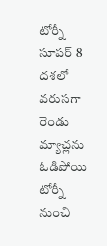టోర్నీ సూపర్ 8 దశలో వరుసగా రెండు మ్యాచ్లను ఓడిపోయి టోర్నీ నుంచి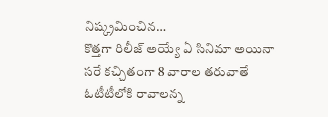నిష్క్రమించిన…
కొత్తగా రిలీజ్ అయ్యే ఏ సినిమా అయినా సరే కచ్చితంగా 8 వారాల తరువాతే ఓటీటీలోకి రావాలన్న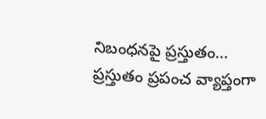నిబంధనపై ప్రస్తుతం…
ప్రస్తుతం ప్రపంచ వ్యాప్తంగా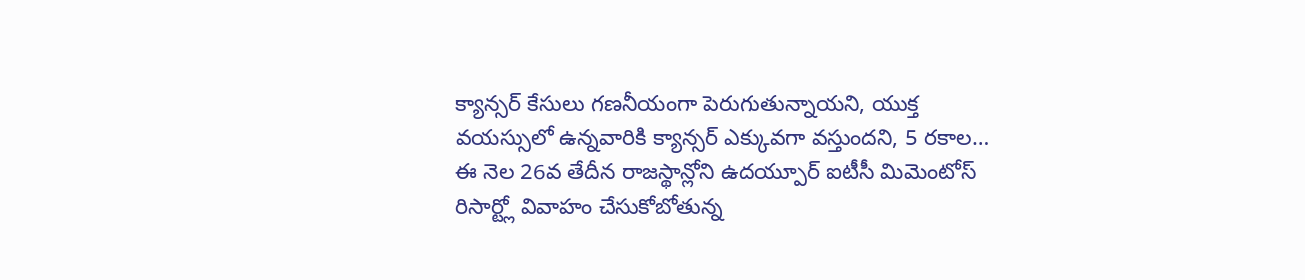క్యాన్సర్ కేసులు గణనీయంగా పెరుగుతున్నాయని, యుక్త వయస్సులో ఉన్నవారికి క్యాన్సర్ ఎక్కువగా వస్తుందని, 5 రకాల…
ఈ నెల 26వ తేదీన రాజస్థాన్లోని ఉదయ్పూర్ ఐటీసీ మిమెంటోస్ రిసార్ట్లో వివాహం చేసుకోబోతున్న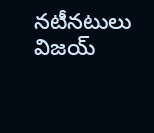నటీనటులు విజయ్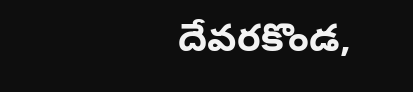దేవరకొండ,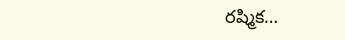రష్మిక…